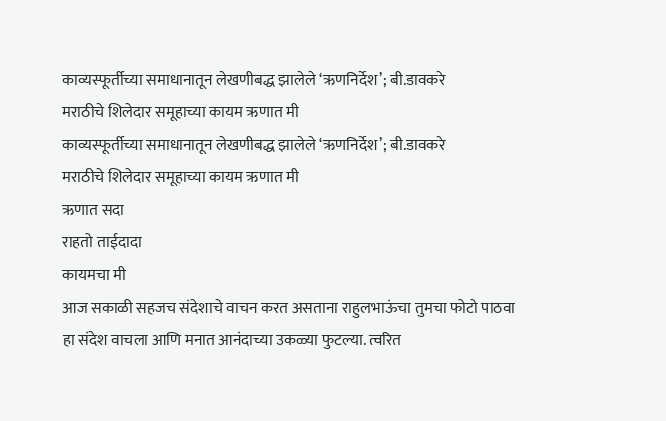काव्यस्फूर्तीच्या समाधानातून लेखणीबद्ध झालेले ‘ऋणनिर्देश’; बी.डावकरे
मराठीचे शिलेदार समूहाच्या कायम ऋणात मी
काव्यस्फूर्तीच्या समाधानातून लेखणीबद्ध झालेले ‘ऋणनिर्देश’; बी.डावकरे
मराठीचे शिलेदार समूहाच्या कायम ऋणात मी
ऋणात सदा
राहतो ताईदादा
कायमचा मी
आज सकाळी सहजच संदेशाचे वाचन करत असताना राहुलभाऊंचा तुमचा फोटो पाठवा हा संदेश वाचला आणि मनात आनंदाच्या उकळ्या फुटल्या. त्वरित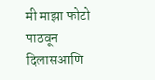मी माझा फोटो पाठवून दिलासआणि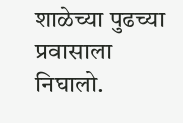शाळेच्या पुढच्या प्रवासाला निघालो.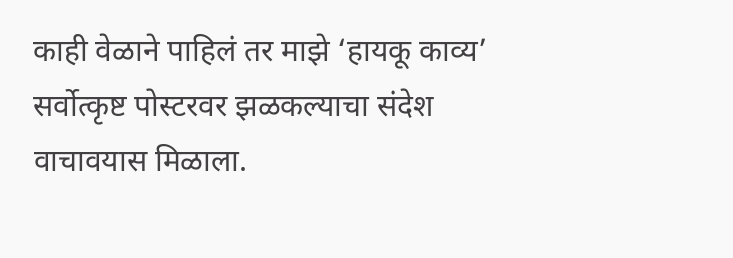काही वेळाने पाहिलं तर माझे ‘हायकू काव्य’ सर्वोत्कृष्ट पोस्टरवर झळकल्याचा संदेश वाचावयास मिळाला.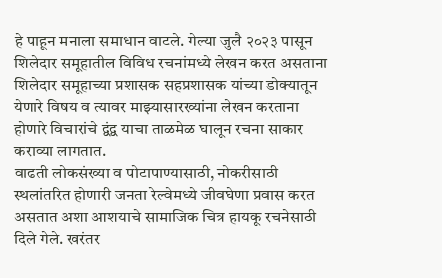हे पाहून मनाला समाधान वाटले. गेल्या जुलै २०२३ पासून शिलेदार समूहातील विविध रचनांमध्ये लेखन करत असताना शिलेदार समूहाच्या प्रशासक सहप्रशासक यांच्या डोक्यातून येणारे विषय व त्यावर माझ्यासारख्यांना लेखन करताना होणारे विचारांचे द्वंद्व याचा ताळमेळ घालून रचना साकार कराव्या लागतात.
वाढती लोकसंख्या व पोटापाण्यासाठी, नोकरीसाठी स्थलांतरित होणारी जनता रेल्वेमध्ये जीवघेणा प्रवास करत असतात अशा आशयाचे सामाजिक चित्र हायकू रचनेसाठी दिले गेले. खरंतर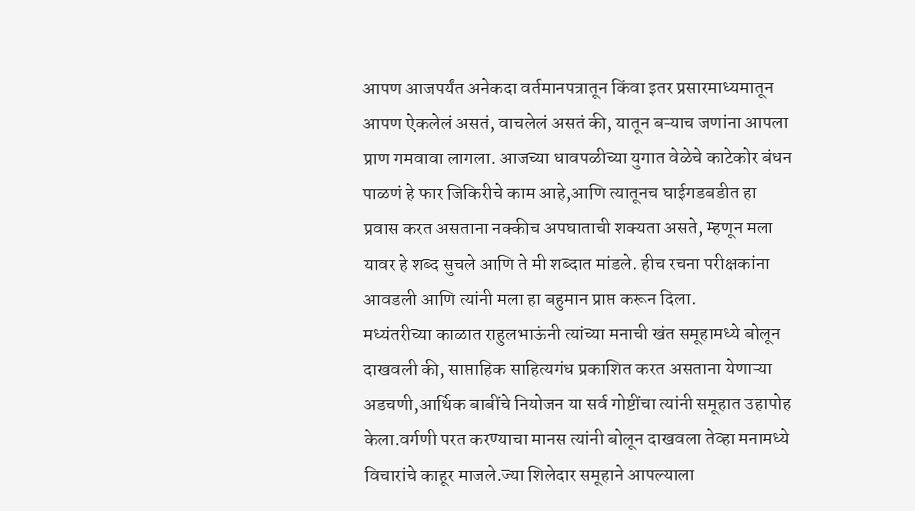आपण आजपर्यंत अनेकदा वर्तमानपत्रातून किंवा इतर प्रसारमाध्यमातून आपण ऐकलेलं असतं, वाचलेलं असतं की, यातून बऱ्याच जणांना आपला प्राण गमवावा लागला. आजच्या धावपळीच्या युगात वेळेचे काटेकोर बंधन पाळणं हे फार जिकिरीचे काम आहे,आणि त्यातूनच घाईगडबडीत हा प्रवास करत असताना नक्कीच अपघाताची शक्यता असते, म्हणून मला यावर हे शब्द सुचले आणि ते मी शब्दात मांडले. हीच रचना परीक्षकांना आवडली आणि त्यांनी मला हा बहुमान प्राप्त करून दिला.
मध्यंतरीच्या काळात राहुलभाऊंनी त्यांच्या मनाची खंत समूहामध्ये बोलून दाखवली की, साप्ताहिक साहित्यगंध प्रकाशित करत असताना येणाऱ्या अडचणी,आर्थिक बाबींचे नियोजन या सर्व गोष्टींचा त्यांनी समूहात उहापोह केला.वर्गणी परत करण्याचा मानस त्यांनी बोलून दाखवला तेव्हा मनामध्ये विचारांचे काहूर माजले.ज्या शिलेदार समूहाने आपल्याला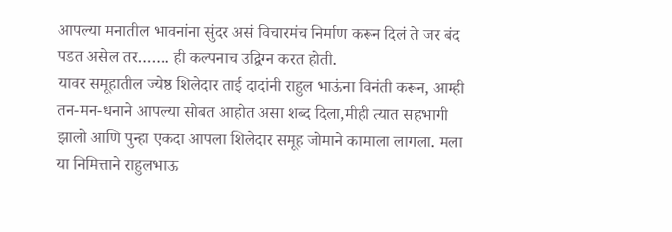आपल्या मनातील भावनांना सुंदर असं विचारमंच निर्माण करून दिलं ते जर बंद पडत असेल तर……. ही कल्पनाच उद्विग्न करत होती.
यावर समूहातील ज्येष्ठ शिलेदार ताई दादांनी राहुल भाऊंना विनंती करून, आम्ही तन-मन-धनाने आपल्या सोबत आहोत असा शब्द दिला,मीही त्यात सहभागी झालो आणि पुन्हा एकदा आपला शिलेदार समूह जोमाने कामाला लागला. मला या निमित्ताने राहुलभाऊ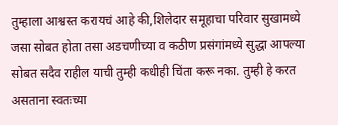तुम्हाला आश्वस्त करायचं आहे की,शिलेदार समूहाचा परिवार सुखामध्ये जसा सोबत होता तसा अडचणीच्या व कठीण प्रसंगांमध्ये सुद्धा आपल्या सोबत सदैव राहील याची तुम्ही कधीही चिंता करू नका. तुम्ही हे करत असताना स्वतःच्या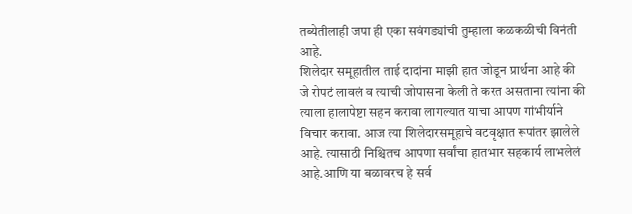तब्येतीलाही जपा ही एका सवंगड्यांची तुम्हाला कळकळीची विनंती आहे.
शिलेदार समूहातील ताई दादांना माझी हात जोडून प्रार्थना आहे की जे रोपटं लावलं व त्याची जोपासना केली ते करत असताना त्यांना की त्याला हालापेष्टा सहन करावा लागल्यात याचा आपण गांभीर्याने विचार करावा. आज त्या शिलेदारसमूहाचे वटवृक्षात रूपांतर झालेले आहे. त्यासाठी निश्चितच आपणा सर्वांचा हातभार सहकार्य लाभलेलं आहे.आणि या बळावरच हे सर्व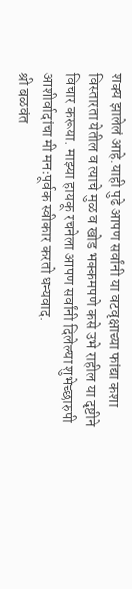शक्य झालेलं आहे.याही पुढे आपण सर्वांनी या वटवृक्षाच्या फांद्या कशा विस्तारता येतील व त्याचे मुळ व खोड भक्कमपणे कसे उभे राहील या दृष्टीने विचार करूया. माझ्या हायकू रचनेला आपण सर्वांनी दिलेल्या शुभेच्छारुपी आशीर्वादांचा मी मनःपूर्वक स्वीकार करतो धन्यवाद.
श्री बळवंत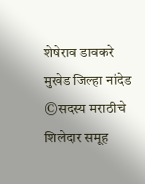शेषेराव डावकरे
मुखेड जिल्हा नांदेड
©सदस्य मराठीचे शिलेदार समूह